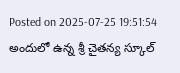Posted on 2025-07-25 19:51:54
అందులో ఉన్న శ్రీ చైతన్య స్కూల్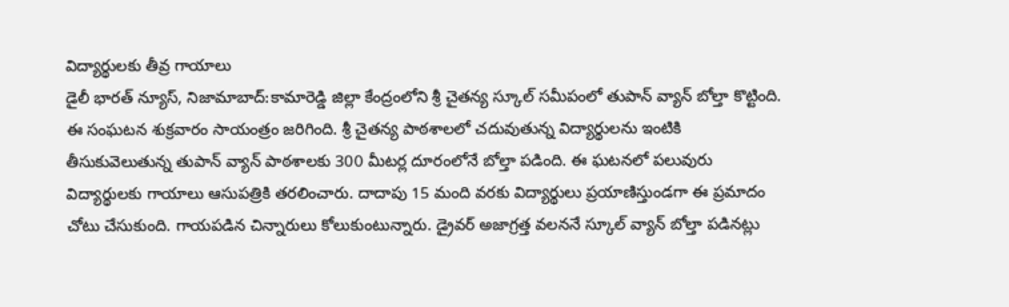విద్యార్థులకు తీవ్ర గాయాలు
డైలీ భారత్ న్యూస్, నిజామాబాద్:కామారెడ్డి జిల్లా కేంద్రంలోని శ్రీ చైతన్య స్కూల్ సమీపంలో తుపాన్ వ్యాన్ బోల్తా కొట్టింది. ఈ సంఘటన శుక్రవారం సాయంత్రం జరిగింది. శ్రీ చైతన్య పాఠశాలలో చదువుతున్న విద్యార్థులను ఇంటికి తీసుకువెలుతున్న తుపాన్ వ్యాన్ పాఠశాలకు 300 మీటర్ల దూరంలోనే బోల్తా పడింది. ఈ ఘటనలో పలువురు విద్యార్థులకు గాయాలు ఆసుపత్రికి తరలించారు. దాదాపు 15 మంది వరకు విద్యార్థులు ప్రయాణిస్తుండగా ఈ ప్రమాదం చోటు చేసుకుంది. గాయపడిన చిన్నారులు కోలుకుంటున్నారు. డ్రైవర్ అజాగ్రత్త వలననే స్కూల్ వ్యాన్ బోల్తా పడినట్లు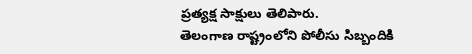ప్రత్యక్ష సాక్షులు తెలిపారు.
తెలంగాణ రాష్ట్రంలోని పోలీసు సిబ్బందికి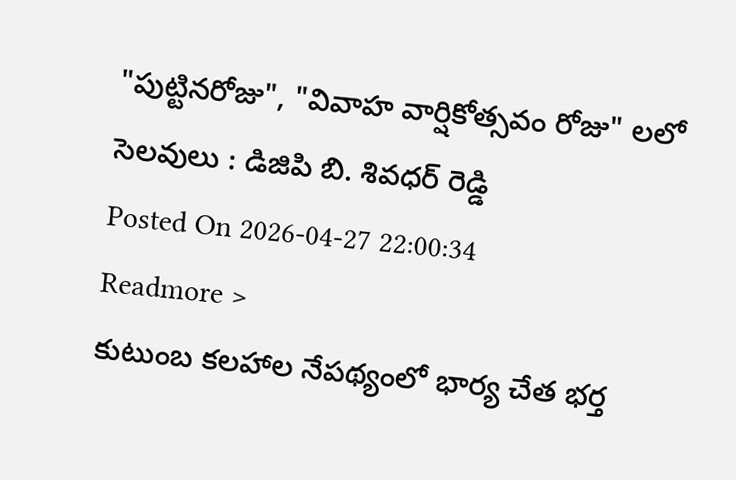"పుట్టినరోజు", "వివాహ వార్షికోత్సవం రోజు" లలో సెలవులు : డిజిపి బి. శివధర్ రెడ్డి
Posted On 2026-04-27 22:00:34
Readmore >
కుటుంబ కలహాల నేపథ్యంలో భార్య చేత భర్త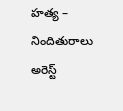హత్య – నిందితురాలు అరెస్ట్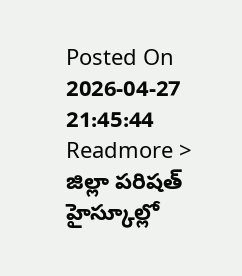Posted On 2026-04-27 21:45:44
Readmore >
జిల్లా పరిషత్ హైస్కూల్లో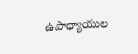ఉపాధ్యాయుల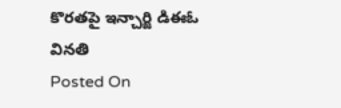కొరతపై ఇన్చార్జి డిఈఓ వినతి
Posted On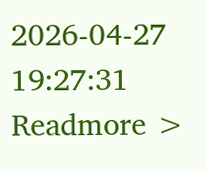2026-04-27 19:27:31
Readmore >